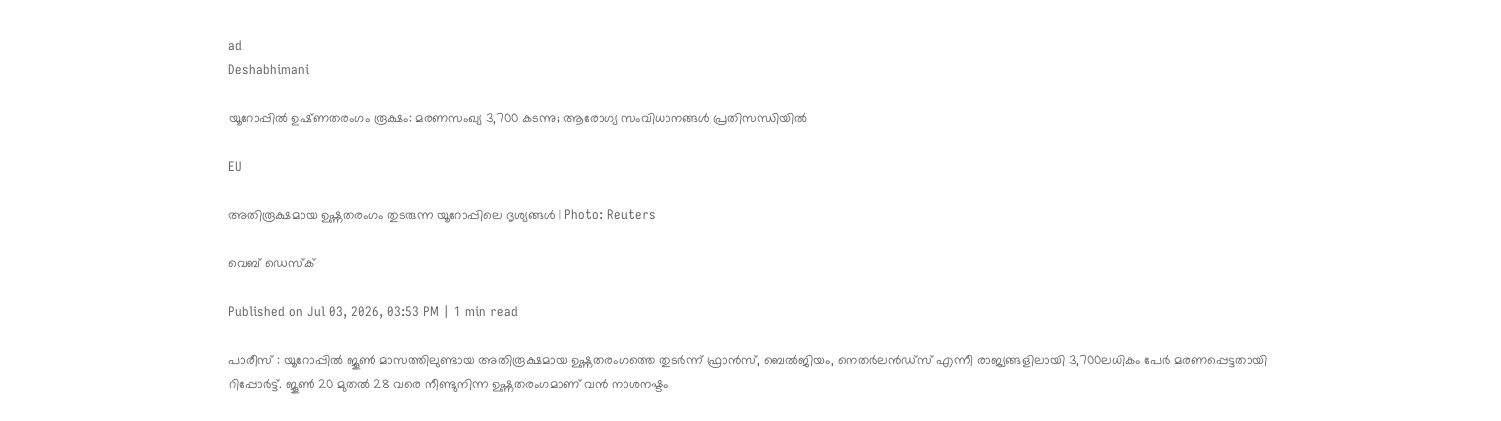ad
Deshabhimani

യൂറോപ്പിൽ ഉഷ്‌ണതരംഗം രൂക്ഷം: മരണസംഖ്യ 3,700 കടന്നു; ആരോഗ്യ സംവിധാനങ്ങൾ പ്രതിസന്ധിയിൽ

EU

അതിരൂക്ഷമായ ഉഷ്ണതരംഗം തുടരുന്ന യൂറോപ്പിലെ ദൃശ്യങ്ങൾ | Photo: Reuters

വെബ് ഡെസ്ക്

Published on Jul 03, 2026, 03:53 PM | 1 min read

പാരീസ് : യൂറോപ്പിൽ ജൂൺ മാസത്തിലുണ്ടായ അതിരൂക്ഷമായ ഉഷ്ണതരംഗത്തെ തുടർന്ന് ഫ്രാൻസ്, ബെൽജിയം, നെതർലൻഡ്സ് എന്നീ രാജ്യങ്ങളിലായി 3,700ലധികം പേർ മരണപ്പെട്ടതായി റിപ്പോർട്ട്. ജൂൺ 20 മുതൽ 28 വരെ നീണ്ടുനിന്ന ഉഷ്ണതരംഗമാണ് വൻ നാശനഷ്ടം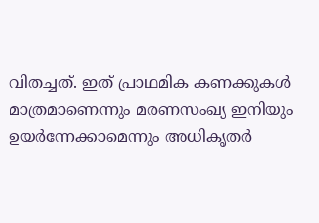വിതച്ചത്. ഇത് പ്രാഥമിക കണക്കുകൾ മാത്രമാണെന്നും മരണസംഖ്യ ഇനിയും ഉയർന്നേക്കാമെന്നും അധികൃതർ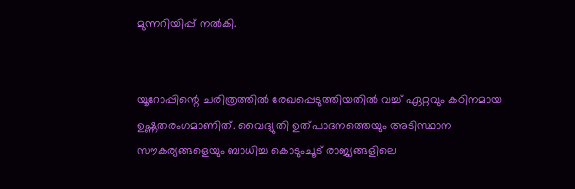മുന്നറിയിപ്പ് നൽകി.


യൂറോപ്പിന്റെ ചരിത്രത്തിൽ രേഖപ്പെടുത്തിയതിൽ വച്ച് ഏറ്റവും കഠിനമായ ഉഷ്ണതരംഗമാണിത്. വൈദ്യുതി ഉത്പാദനത്തെയും അടിസ്ഥാന സൗകര്യങ്ങളെയും ബാധിച്ച കൊടുംചൂട് രാജ്യങ്ങളിലെ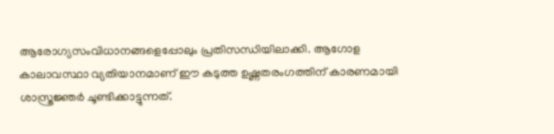ആരോഗ്യസംവിധാനങ്ങളെപ്പോലും പ്രതിസന്ധിയിലാക്കി. ആഗോള കാലാവസ്ഥാ വ്യതിയാനമാണ് ഈ കടുത്ത ഉഷ്ണതരംഗത്തിന് കാരണമായി ശാസ്ത്രജ്ഞർ ചൂണ്ടിക്കാട്ടുന്നത്.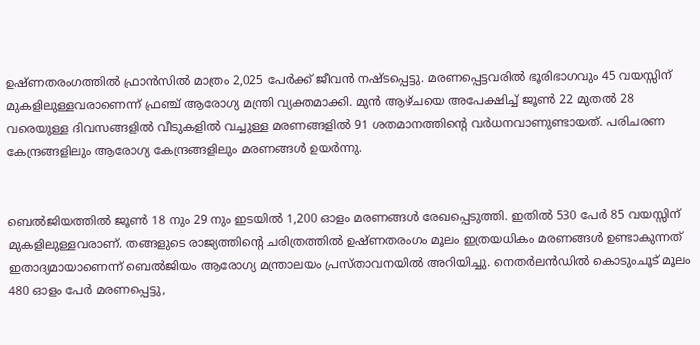ഉഷ്ണതരംഗത്തിൽ ഫ്രാൻസിൽ മാത്രം 2,025 പേർക്ക് ജീവൻ നഷ്ടപ്പെട്ടു. മരണപ്പെട്ടവരിൽ ഭൂരിഭാഗവും 45 വയസ്സിന് മുകളിലുള്ളവരാണെന്ന് ഫ്രഞ്ച് ആരോഗ്യ മന്ത്രി വ്യക്തമാക്കി. മുൻ ആഴ്ചയെ അപേക്ഷിച്ച് ജൂൺ 22 മുതൽ 28 വരെയുള്ള ദിവസങ്ങളിൽ വീടുകളിൽ വച്ചുള്ള മരണങ്ങളിൽ 91 ശതമാനത്തിന്റെ വർധനവാണുണ്ടായത്. പരിചരണ കേന്ദ്രങ്ങളിലും ആരോഗ്യ കേന്ദ്രങ്ങളിലും മരണങ്ങൾ ഉയർന്നു.


ബെൽജിയത്തിൽ ജൂൺ 18 നും 29 നും ഇടയിൽ 1,200 ഓളം മരണങ്ങൾ രേഖപ്പെടുത്തി. ഇതിൽ 530 പേർ 85 വയസ്സിന് മുകളിലുള്ളവരാണ്. തങ്ങളുടെ രാജ്യത്തിന്റെ ചരിത്രത്തിൽ ഉഷ്ണതരംഗം മൂലം ഇത്രയധികം മരണങ്ങൾ ഉണ്ടാകുന്നത് ഇതാദ്യമായാണെന്ന് ബെൽജിയം ആരോഗ്യ മന്ത്രാലയം പ്രസ്താവനയിൽ അറിയിച്ചു. നെതർലൻഡിൽ കൊടുംചൂട് മൂലം 480 ഓളം പേർ മരണപ്പെട്ടു,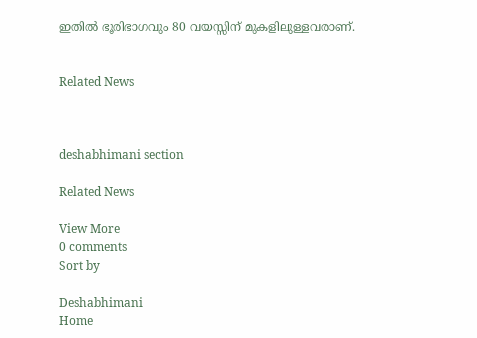ഇതിൽ ഭൂരിഭാഗവും 80 വയസ്സിന് മുകളിലുള്ളവരാണ്.


Related News



deshabhimani section

Related News

View More
0 comments
Sort by

Deshabhimani
Home